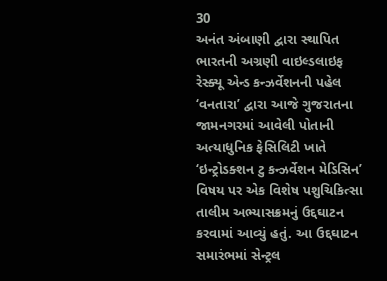30
અનંત અંબાણી દ્વારા સ્થાપિત ભારતની અગ્રણી વાઇલ્ડલાઇફ રેસ્ક્યૂ એન્ડ કન્ઝર્વેશનની પહેલ ‘વનતારા’ દ્વારા આજે ગુજરાતના જામનગરમાં આવેલી પોતાની અત્યાધુનિક ફેસિલિટી ખાતે ‘ઇન્ટ્રોડક્શન ટુ કન્ઝર્વેશન મેડિસિન’ વિષય પર એક વિશેષ પશુચિકિત્સા તાલીમ અભ્યાસક્રમનું ઉદ્દઘાટન કરવામાં આવ્યું હતું. આ ઉદ્દઘાટન સમારંભમાં સેન્ટ્રલ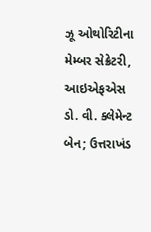ઝૂ ઓથોરિટીના મેમ્બર સેક્રેટરી, આઇએફએસ ડો. વી. ક્લેમેન્ટ બેન; ઉત્તરાખંડ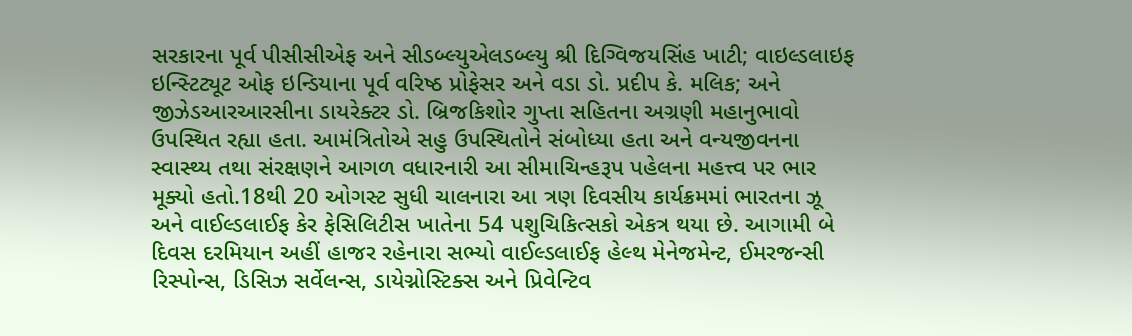સરકારના પૂર્વ પીસીસીએફ અને સીડબ્લ્યુએલડબ્લ્યુ શ્રી દિગ્વિજયસિંહ ખાટી; વાઇલ્ડલાઇફ ઇન્સ્ટિટ્યૂટ ઓફ ઇન્ડિયાના પૂર્વ વરિષ્ઠ પ્રોફેસર અને વડા ડો. પ્રદીપ કે. મલિક; અને જીઝેડઆરઆરસીના ડાયરેક્ટર ડો. બ્રિજકિશોર ગુપ્તા સહિતના અગ્રણી મહાનુભાવો ઉપસ્થિત રહ્યા હતા. આમંત્રિતોએ સહુ ઉપસ્થિતોને સંબોધ્યા હતા અને વન્યજીવનના સ્વાસ્થ્ય તથા સંરક્ષણને આગળ વધારનારી આ સીમાચિન્હરૂપ પહેલના મહત્ત્વ પર ભાર મૂક્યો હતો.18થી 20 ઓગસ્ટ સુધી ચાલનારા આ ત્રણ દિવસીય કાર્યક્રમમાં ભારતના ઝૂ અને વાઈલ્ડલાઈફ કેર ફેસિલિટીસ ખાતેના 54 પશુચિકિત્સકો એકત્ર થયા છે. આગામી બે દિવસ દરમિયાન અહીં હાજર રહેનારા સભ્યો વાઈલ્ડલાઈફ હેલ્થ મેનેજમેન્ટ, ઈમરજન્સી રિસ્પોન્સ, ડિસિઝ સર્વેલન્સ, ડાયેગ્નોસ્ટિક્સ અને પ્રિવેન્ટિવ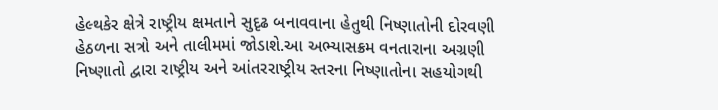હેલ્થકેર ક્ષેત્રે રાષ્ટ્રીય ક્ષમતાને સુદૃઢ બનાવવાના હેતુથી નિષ્ણાતોની દોરવણી હેઠળના સત્રો અને તાલીમમાં જોડાશે.આ અભ્યાસક્રમ વનતારાના અગ્રણી નિષ્ણાતો દ્વારા રાષ્ટ્રીય અને આંતરરાષ્ટ્રીય સ્તરના નિષ્ણાતોના સહયોગથી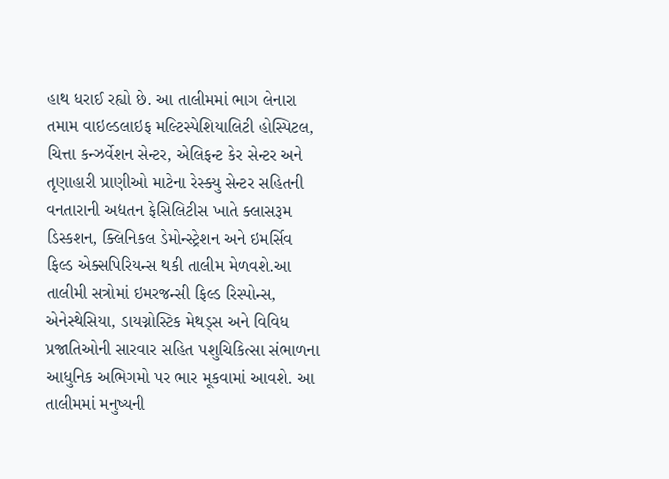હાથ ધરાઈ રહ્યો છે. આ તાલીમમાં ભાગ લેનારા તમામ વાઇલ્ડલાઇફ મલ્ટિસ્પેશિયાલિટી હોસ્પિટલ, ચિત્તા કન્ઝર્વેશન સેન્ટર, એલિફન્ટ કેર સેન્ટર અને તૃણાહારી પ્રાણીઓ માટેના રેસ્ક્યુ સેન્ટર સહિતની વનતારાની અદ્યતન ફેસિલિટીસ ખાતે ક્લાસરૂમ ડિસ્કશન, ક્લિનિકલ ડેમોન્સ્ટ્રેશન અને ઇમર્સિવ ફિલ્ડ એક્સપિરિયન્સ થકી તાલીમ મેળવશે.આ તાલીમી સત્રોમાં ઇમરજન્સી ફિલ્ડ રિસ્પોન્સ, એનેસ્થેસિયા, ડાયગ્નોસ્ટિક મેથડ્સ અને વિવિધ પ્રજાતિઓની સારવાર સહિત પશુચિકિત્સા સંભાળના આધુનિક અભિગમો પર ભાર મૂકવામાં આવશે. આ તાલીમમાં મનુષ્યની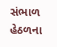સંભાળ હેઠળના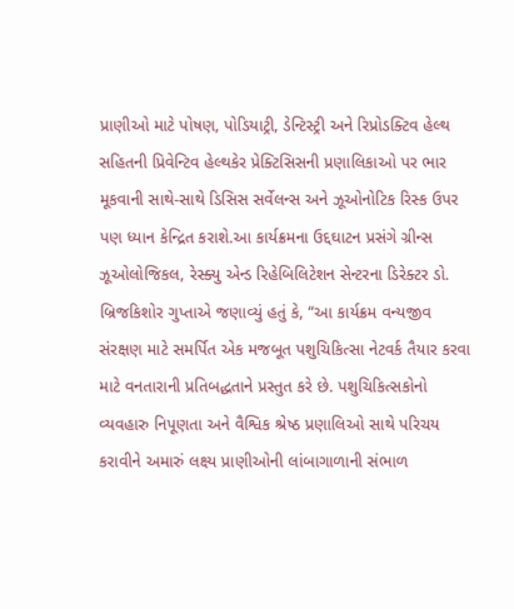પ્રાણીઓ માટે પોષણ, પોડિયાટ્રી, ડેન્ટિસ્ટ્રી અને રિપ્રોડક્ટિવ હેલ્થ સહિતની પ્રિવેન્ટિવ હેલ્થકેર પ્રેક્ટિસિસની પ્રણાલિકાઓ પર ભાર મૂકવાની સાથે-સાથે ડિસિસ સર્વેલન્સ અને ઝૂઓનોટિક રિસ્ક ઉપર પણ ધ્યાન કેન્દ્રિત કરાશે.આ કાર્યક્રમના ઉદ્દઘાટન પ્રસંગે ગ્રીન્સ ઝૂઓલોજિકલ, રેસ્ક્યુ એન્ડ રિહેબિલિટેશન સેન્ટરના ડિરેક્ટર ડો. બ્રિજકિશોર ગુપ્તાએ જણાવ્યું હતું કે, “આ કાર્યક્રમ વન્યજીવ સંરક્ષણ માટે સમર્પિત એક મજબૂત પશુચિકિત્સા નેટવર્ક તૈયાર કરવા માટે વનતારાની પ્રતિબદ્ધતાને પ્રસ્તુત કરે છે. પશુચિકિત્સકોનો વ્યવહારુ નિપૂણતા અને વૈશ્વિક શ્રેષ્ઠ પ્રણાલિઓ સાથે પરિચય કરાવીને અમારું લક્ષ્ય પ્રાણીઓની લાંબાગાળાની સંભાળ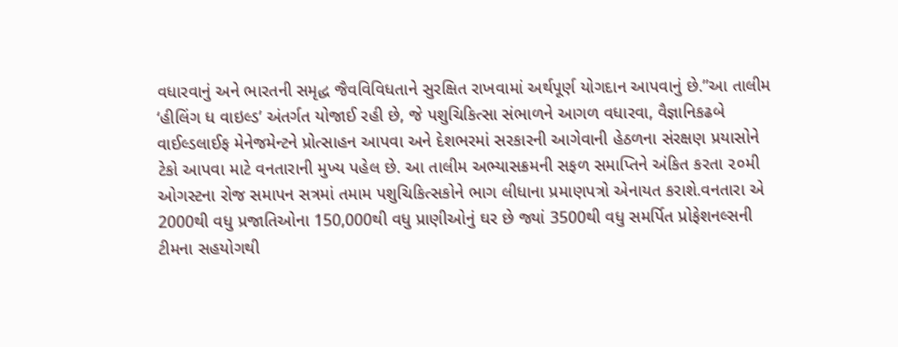વધારવાનું અને ભારતની સમૃદ્ધ જૈવવિવિધતાને સુરક્ષિત રાખવામાં અર્થપૂર્ણ યોગદાન આપવાનું છે.”આ તાલીમ ‘હીલિંગ ધ વાઇલ્ડ’ અંતર્ગત યોજાઈ રહી છે, જે પશુચિકિત્સા સંભાળને આગળ વધારવા, વૈજ્ઞાનિકઢબે વાઈલ્ડલાઈફ મેનેજમેન્ટને પ્રોત્સાહન આપવા અને દેશભરમાં સરકારની આગેવાની હેઠળના સંરક્ષણ પ્રયાસોને ટેકો આપવા માટે વનતારાની મુખ્ય પહેલ છે. આ તાલીમ અભ્યાસક્રમની સફળ સમાપ્તિને અંકિત કરતા ૨૦મી ઓગસ્ટના રોજ સમાપન સત્રમાં તમામ પશુચિકિત્સકોને ભાગ લીધાના પ્રમાણપત્રો એનાયત કરાશે.વનતારા એ 2000થી વધુ પ્રજાતિઓના 150,000થી વધુ પ્રાણીઓનું ઘર છે જ્યાં 3500થી વધુ સમર્પિત પ્રોફેશનલ્સની ટીમના સહયોગથી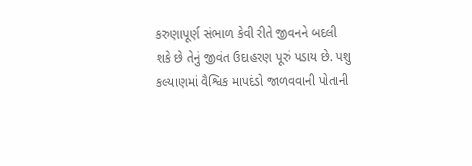કરુણાપૂર્ણ સંભાળ કેવી રીતે જીવનને બદલી શકે છે તેનું જીવંત ઉદાહરણ પૂરું પડાય છે. પશુ કલ્યાણમાં વૈશ્વિક માપદંડો જાળવવાની પોતાની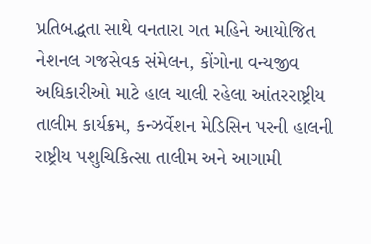પ્રતિબદ્ધતા સાથે વનતારા ગત મહિને આયોજિત નેશનલ ગજસેવક સંમેલન, કોંગોના વન્યજીવ અધિકારીઓ માટે હાલ ચાલી રહેલા આંતરરાષ્ટ્રીય તાલીમ કાર્યક્રમ, કન્ઝર્વેશન મેડિસિન પરની હાલની રાષ્ટ્રીય પશુચિકિત્સા તાલીમ અને આગામી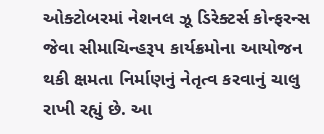ઓક્ટોબરમાં નેશનલ ઝૂ ડિરેક્ટર્સ કોન્ફરન્સ જેવા સીમાચિન્હરૂપ કાર્યક્રમોના આયોજન થકી ક્ષમતા નિર્માણનું નેતૃત્વ કરવાનું ચાલુ રાખી રહ્યું છે. આ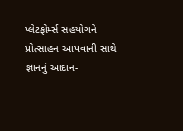પ્લેટફોર્મ્સ સહયોગને પ્રોત્સાહન આપવાની સાથે જ્ઞાનનું આદાન-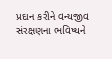પ્રદાન કરીને વન્યજીવ સંરક્ષણના ભવિષ્યને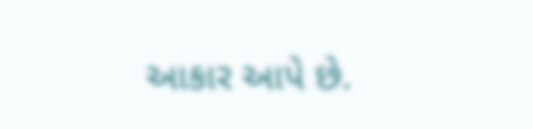આકાર આપે છે.